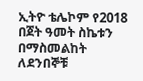ኢትዮ ቴሌኮም የ2018 በጀት ዓመት ስኬቱን በማስመልከት ለደንበኞቹ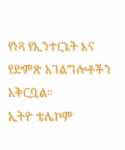የነጻ የኢንተርኔት እና የድምጽ አገልግሎቶችን አቅርቧል።
ኢትዮ ቴሌኮም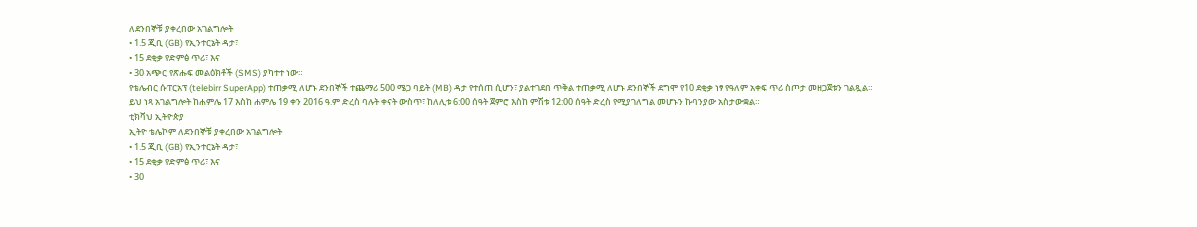ለደንበኞቹ ያቀረበው አገልግሎት
• 1.5 ጂቢ (GB) የኢንተርኔት ዳታ፣
• 15 ደቂቃ የድምፅ ጥሪ፣ እና
• 30 አጭር የጽሑፍ መልዕክቶች (SMS) ያካተተ ነው።
የቴሌብር ሱፐርአፕ (telebirr SuperApp) ተጠቃሚ ለሆኑ ደንበኞች ተጨማሪ 500 ሜጋ ባይት (MB) ዳታ የተሰጠ ሲሆን፣ ያልተገደበ ጥቅል ተጠቃሚ ለሆኑ ደንበኞች ደግሞ የ10 ደቂቃ ነፃ የዓለም አቀፍ ጥሪ ስጦታ መዘጋጀቱን ገልጿል።
ይህ ነጻ አገልግሎት ከሐምሌ 17 እስከ ሐምሌ 19 ቀን 2016 ዓ.ም ድረስ ባሉት ቀናት ውስጥ፣ ከለሊቱ 6:00 ሰዓት ጀምሮ እስከ ምሽቱ 12:00 ሰዓት ድረስ የሚያገለግል መሆኑን ኩባንያው አስታውቋል።
ቲክቫህ ኢትዮጵያ
ኢትዮ ቴሌኮም ለደንበኞቹ ያቀረበው አገልግሎት
• 1.5 ጂቢ (GB) የኢንተርኔት ዳታ፣
• 15 ደቂቃ የድምፅ ጥሪ፣ እና
• 30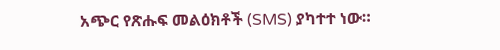አጭር የጽሑፍ መልዕክቶች (SMS) ያካተተ ነው።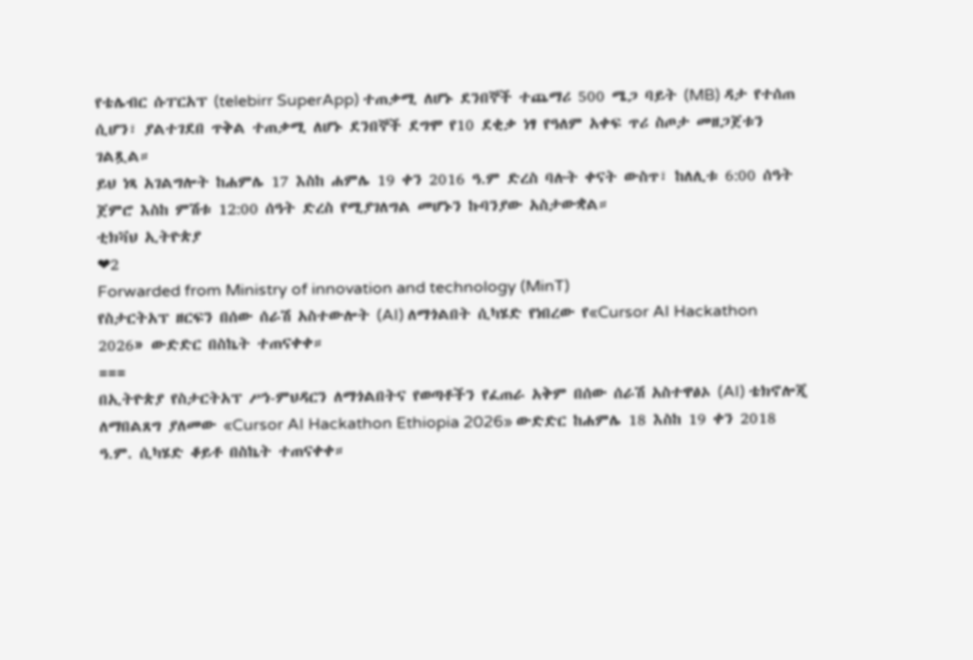የቴሌብር ሱፐርአፕ (telebirr SuperApp) ተጠቃሚ ለሆኑ ደንበኞች ተጨማሪ 500 ሜጋ ባይት (MB) ዳታ የተሰጠ ሲሆን፣ ያልተገደበ ጥቅል ተጠቃሚ ለሆኑ ደንበኞች ደግሞ የ10 ደቂቃ ነፃ የዓለም አቀፍ ጥሪ ስጦታ መዘጋጀቱን ገልጿል።
ይህ ነጻ አገልግሎት ከሐምሌ 17 እስከ ሐምሌ 19 ቀን 2016 ዓ.ም ድረስ ባሉት ቀናት ውስጥ፣ ከለሊቱ 6:00 ሰዓት ጀምሮ እስከ ምሽቱ 12:00 ሰዓት ድረስ የሚያገለግል መሆኑን ኩባንያው አስታውቋል።
ቲክቫህ ኢትዮጵያ
❤2
Forwarded from Ministry of innovation and technology (MinT)
የስታርትአፕ ዘርፍን በሰው ሰራሽ አስተውሎት (AI) ለማጎልበት ሲካሄድ የነበረው የ«Cursor AI Hackathon 2026» ውድድር በስኬት ተጠናቀቀ።
===
በኢትዮጵያ የስታርትአፕ ሥነ-ምህዳርን ለማጎልበትና የወጣቶችን የፈጠራ አቅም በሰው ሰራሽ አስተዋፅኦ (AI) ቴክኖሎጂ ለማበልጸግ ያለመው «Cursor AI Hackathon Ethiopia 2026» ውድድር ከሐምሌ 18 እስከ 19 ቀን 2018 ዓ.ም. ሲካሄድ ቆይቶ በስኬት ተጠናቀቀ።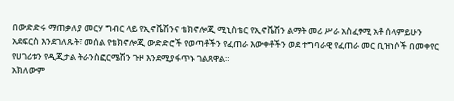በውድድሩ ማጠቃለያ መርሃ ግብር ላይ የኢኖቬሽንና ቴክኖሎጂ ሚኒስቴር የኢኖቬሽን ልማት መሪ ሥራ አስፈፃሚ አቶ ሰላምይሁን አደፍርስ እንደገለጹት፣ መሰል የቴክኖሎጂ ውድድሮች የወጣቶችን የፈጠራ እውቀቶችን ወደ ተግባራዊ የፈጠራ መር ቢዝነሶች በመቀየር የሀገሪቱን የዲጂታል ትራንስፎርሜሽን ጉዞ እንደሚያፋጥኑ ገልጸዋል።
አክለውም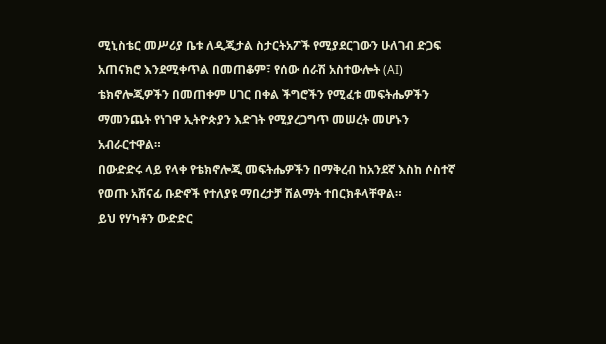ሚኒስቴር መሥሪያ ቤቱ ለዲጂታል ስታርትአፖች የሚያደርገውን ሁለገብ ድጋፍ አጠናክሮ እንደሚቀጥል በመጠቆም፣ የሰው ሰራሽ አስተውሎት (AI) ቴክኖሎጂዎችን በመጠቀም ሀገር በቀል ችግሮችን የሚፈቱ መፍትሔዎችን ማመንጨት የነገዋ ኢትዮጵያን እድገት የሚያረጋግጥ መሠረት መሆኑን አብራርተዋል።
በውድድሩ ላይ የላቀ የቴክኖሎጂ መፍትሔዎችን በማቅረብ ከአንደኛ እስከ ሶስተኛ የወጡ አሸናፊ ቡድኖች የተለያዩ ማበረታቻ ሽልማት ተበርክቶላቸዋል።
ይህ የሃካቶን ውድድር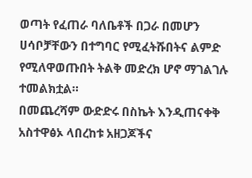ወጣት የፈጠራ ባለቤቶች በጋራ በመሆን ሀሳቦቻቸውን በተግባር የሚፈትሹበትና ልምድ የሚለዋወጡበት ትልቅ መድረክ ሆኖ ማገልገሉ ተመልክቷል።
በመጨረሻም ውድድሩ በስኬት እንዲጠናቀቅ አስተዋፅኦ ላበረከቱ አዘጋጆችና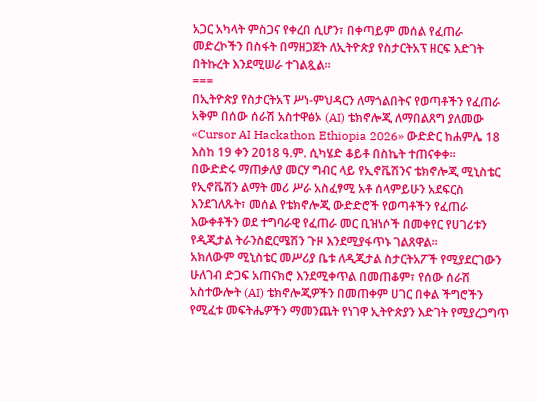አጋር አካላት ምስጋና የቀረበ ሲሆን፣ በቀጣይም መሰል የፈጠራ መድረኮችን በስፋት በማዘጋጀት ለኢትዮጵያ የስታርትአፕ ዘርፍ እድገት በትኩረት እንደሚሠራ ተገልጿል።
===
በኢትዮጵያ የስታርትአፕ ሥነ-ምህዳርን ለማጎልበትና የወጣቶችን የፈጠራ አቅም በሰው ሰራሽ አስተዋፅኦ (AI) ቴክኖሎጂ ለማበልጸግ ያለመው «Cursor AI Hackathon Ethiopia 2026» ውድድር ከሐምሌ 18 እስከ 19 ቀን 2018 ዓ.ም. ሲካሄድ ቆይቶ በስኬት ተጠናቀቀ።
በውድድሩ ማጠቃለያ መርሃ ግብር ላይ የኢኖቬሽንና ቴክኖሎጂ ሚኒስቴር የኢኖቬሽን ልማት መሪ ሥራ አስፈፃሚ አቶ ሰላምይሁን አደፍርስ እንደገለጹት፣ መሰል የቴክኖሎጂ ውድድሮች የወጣቶችን የፈጠራ እውቀቶችን ወደ ተግባራዊ የፈጠራ መር ቢዝነሶች በመቀየር የሀገሪቱን የዲጂታል ትራንስፎርሜሽን ጉዞ እንደሚያፋጥኑ ገልጸዋል።
አክለውም ሚኒስቴር መሥሪያ ቤቱ ለዲጂታል ስታርትአፖች የሚያደርገውን ሁለገብ ድጋፍ አጠናክሮ እንደሚቀጥል በመጠቆም፣ የሰው ሰራሽ አስተውሎት (AI) ቴክኖሎጂዎችን በመጠቀም ሀገር በቀል ችግሮችን የሚፈቱ መፍትሔዎችን ማመንጨት የነገዋ ኢትዮጵያን እድገት የሚያረጋግጥ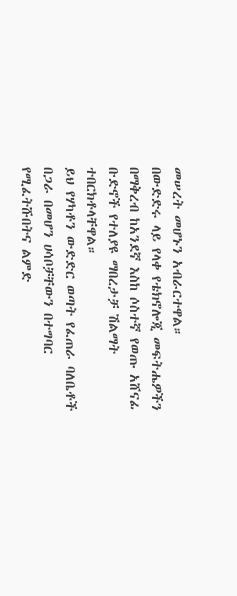መሠረት መሆኑን አብራርተዋል።
በውድድሩ ላይ የላቀ የቴክኖሎጂ መፍትሔዎችን በማቅረብ ከአንደኛ እስከ ሶስተኛ የወጡ አሸናፊ ቡድኖች የተለያዩ ማበረታቻ ሽልማት ተበርክቶላቸዋል።
ይህ የሃካቶን ውድድር ወጣት የፈጠራ ባለቤቶች በጋራ በመሆን ሀሳቦቻቸውን በተግባር የሚፈትሹበትና ልምድ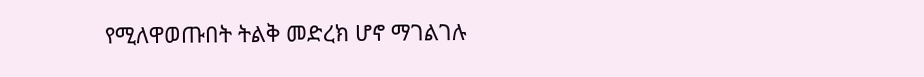የሚለዋወጡበት ትልቅ መድረክ ሆኖ ማገልገሉ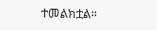ተመልክቷል።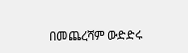በመጨረሻም ውድድሩ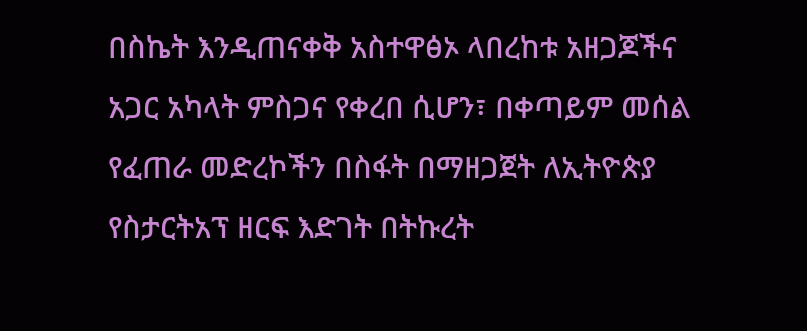በስኬት እንዲጠናቀቅ አስተዋፅኦ ላበረከቱ አዘጋጆችና አጋር አካላት ምስጋና የቀረበ ሲሆን፣ በቀጣይም መሰል የፈጠራ መድረኮችን በስፋት በማዘጋጀት ለኢትዮጵያ የስታርትአፕ ዘርፍ እድገት በትኩረት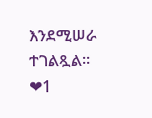እንደሚሠራ ተገልጿል።
❤1